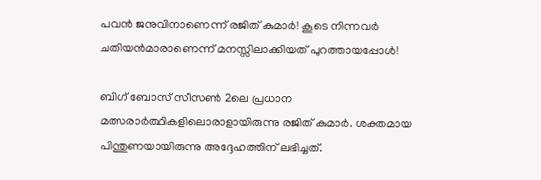പവന്‍ ജനുവിനാണെന്ന് രജിത് കുമാര്‍! കൂടെ നിന്നവര്‍ ചതിയന്‍മാരാണെന്ന് മനസ്സിലാക്കിയത് പുറത്തായപ്പോള്‍!

ബിഗ് ബോസ് സീസണ്‍ 2ലെ പ്രധാന മത്സരാര്‍ത്ഥികളിലൊരാളായിരുന്നു രജിത് കുമാര്‍. ശക്തമായ പിന്തുണയായിരുന്നു അദ്ദേഹത്തിന് ലഭിച്ചത്.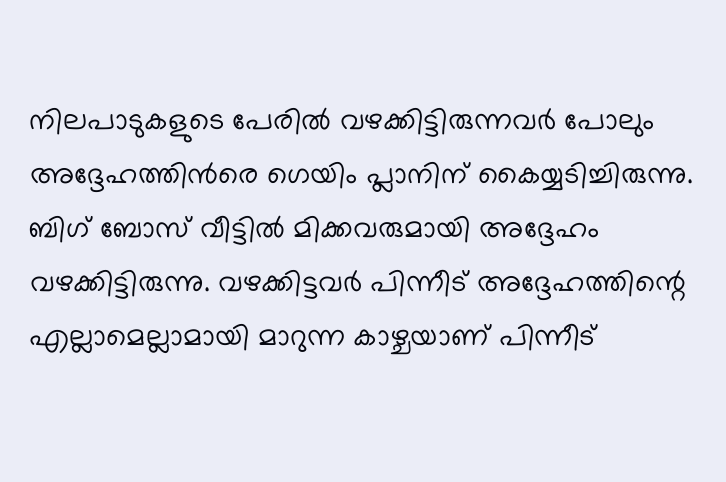നിലപാടുകളുടെ പേരില്‍ വഴക്കിട്ടിരുന്നവര്‍ പോലും അദ്ദേഹത്തിന്‍രെ ഗെയിം പ്ലാനിന് കൈയ്യടിച്ചിരുന്നു. ബിഗ് ബോസ് വീട്ടില്‍ മിക്കവരുമായി അദ്ദേഹം വഴക്കിട്ടിരുന്നു. വഴക്കിട്ടവര്‍ പിന്നീട് അദ്ദേഹത്തിന്റെ എല്ലാമെല്ലാമായി മാറുന്ന കാഴ്ചയാണ് പിന്നീട്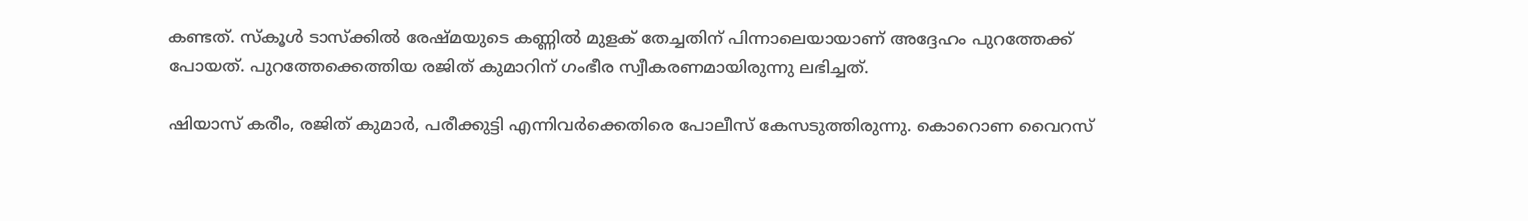കണ്ടത്. സ്‌കൂള്‍ ടാസ്‌ക്കില്‍ രേഷ്മയുടെ കണ്ണില്‍ മുളക് തേച്ചതിന് പിന്നാലെയായാണ് അദ്ദേഹം പുറത്തേക്ക് പോയത്. പുറത്തേക്കെത്തിയ രജിത് കുമാറിന് ഗംഭീര സ്വീകരണമായിരുന്നു ലഭിച്ചത്.

ഷിയാസ് കരീം, രജിത് കുമാര്‍, പരീക്കുട്ടി എന്നിവര്‍ക്കെതിരെ പോലീസ് കേസടുത്തിരുന്നു. കൊറൊണ വൈറസ്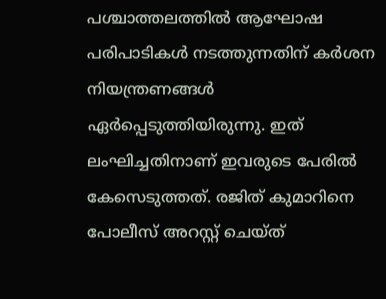പശ്ചാത്തലത്തില്‍ ആഘോഷ പരിപാടികള്‍ നടത്തുന്നതിന് കര്‍ശന നിയന്ത്രണങ്ങള്‍ ഏര്‍പ്പെടുത്തിയിരുന്നു. ഇത് ലംഘിച്ചതിനാണ് ഇവരുടെ പേരില്‍ കേസെടുത്തത്. രജിത് കുമാറിനെ പോലീസ് അറസ്റ്റ് ചെയ്ത്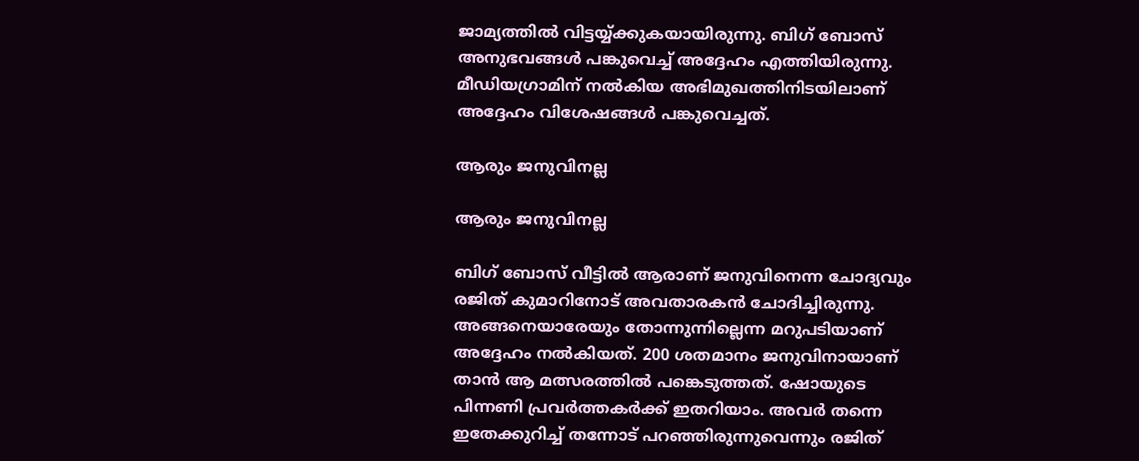ജാമ്യത്തില്‍ വിട്ടയ്യ്ക്കുകയായിരുന്നു. ബിഗ് ബോസ് അനുഭവങ്ങള്‍ പങ്കുവെച്ച് അദ്ദേഹം എത്തിയിരുന്നു. മീഡിയഗ്രാമിന് നല്‍കിയ അഭിമുഖത്തിനിടയിലാണ് അദ്ദേഹം വിശേഷങ്ങള്‍ പങ്കുവെച്ചത്.

ആരും ജനുവിനല്ല

ആരും ജനുവിനല്ല

ബിഗ് ബോസ് വീട്ടില്‍ ആരാണ് ജനുവിനെന്ന ചോദ്യവും രജിത് കുമാറിനോട് അവതാരകന്‍ ചോദിച്ചിരുന്നു. അങ്ങനെയാരേയും തോന്നുന്നില്ലെന്ന മറുപടിയാണ് അദ്ദേഹം നല്‍കിയത്. 200 ശതമാനം ജനുവിനായാണ് താന്‍ ആ മത്സരത്തില്‍ പങ്കെടുത്തത്. ഷോയുടെ പിന്നണി പ്രവര്‍ത്തകര്‍ക്ക് ഇതറിയാം. അവര്‍ തന്നെ ഇതേക്കുറിച്ച് തന്നോട് പറഞ്ഞിരുന്നുവെന്നും രജിത്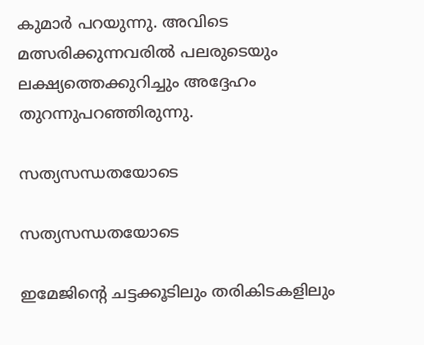കുമാര്‍ പറയുന്നു. അവിടെ മത്സരിക്കുന്നവരില്‍ പലരുടെയും ലക്ഷ്യത്തെക്കുറിച്ചും അദ്ദേഹം തുറന്നുപറഞ്ഞിരുന്നു.

സത്യസന്ധതയോടെ

സത്യസന്ധതയോടെ

ഇമേജിന്റെ ചട്ടക്കൂടിലും തരികിടകളിലും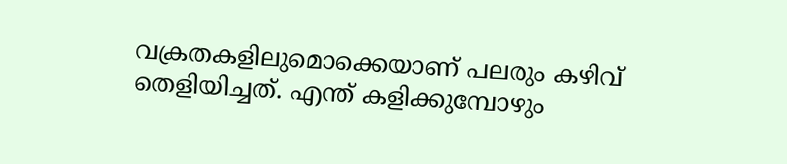വക്രതകളിലുമൊക്കെയാണ് പലരും കഴിവ് തെളിയിച്ചത്. എന്ത് കളിക്കുമ്പോഴും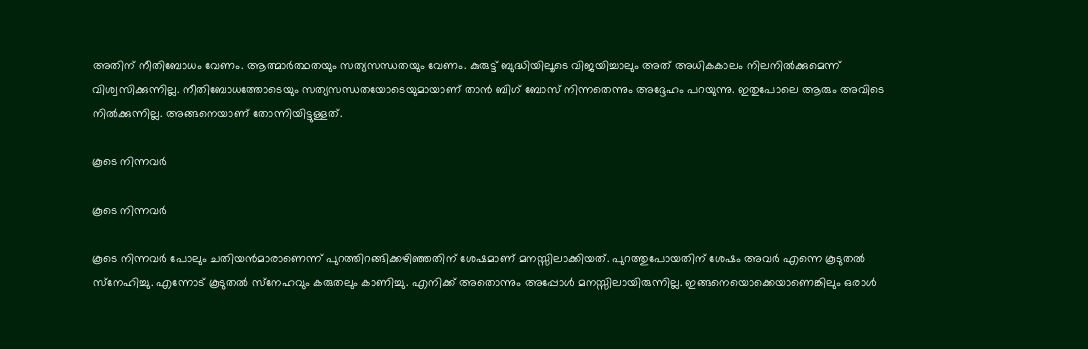അതിന് നീതിബോധം വേണം. ആത്മാര്‍ത്ഥതയും സത്യസന്ധതയും വേണം. കുരുട്ട് ബുദ്ധിയിലൂടെ വിജയിച്ചാലും അത് അധികകാലം നിലനില്‍ക്കുമെന്ന് വിശ്വസിക്കുന്നില്ല. നീതിബോധത്തോടെയും സത്യസന്ധതയോടെയുമായാണ് താന്‍ ബിഗ് ബോസ് നിന്നതെന്നും അദ്ദേഹം പറയുന്നു. ഇതുപോലെ ആരും അവിടെ നില്‍ക്കുന്നില്ല. അങ്ങനെയാണ് തോന്നിയിട്ടുള്ളത്.

കൂടെ നിന്നവര്‍

കൂടെ നിന്നവര്‍

കൂടെ നിന്നവര്‍ പോലും ചതിയന്‍മാരാണെന്ന് പുറത്തിറങ്ങിക്കഴിഞ്ഞതിന് ശേഷമാണ് മനസ്സിലാക്കിയത്. പുറത്തുപോയതിന് ശേഷം അവര്‍ എന്നെ കൂടുതല്‍ സ്‌നേഹിച്ചു. എന്നോട് കൂടുതല്‍ സ്‌നേഹവും കരുതലും കാണിച്ചു. എനിക്ക് അതൊന്നും അപ്പോള്‍ മനസ്സിലായിരുന്നില്ല. ഇങ്ങനെയൊക്കെയാണെങ്കിലും ഒരാള്‍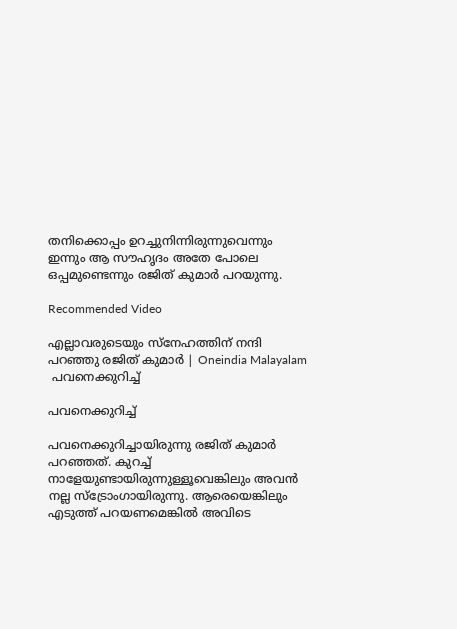തനിക്കൊപ്പം ഉറച്ചുനിന്നിരുന്നുവെന്നും ഇന്നും ആ സൗഹൃദം അതേ പോലെ ഒപ്പമുണ്ടെന്നും രജിത് കുമാര്‍ പറയുന്നു.

Recommended Video

എല്ലാവരുടെയും സ്നേഹത്തിന് നന്ദി പറഞ്ഞു രജിത് കുമാർ | Oneindia Malayalam
 പവനെക്കുറിച്ച്

പവനെക്കുറിച്ച്

പവനെക്കുറിച്ചായിരുന്നു രജിത് കുമാര്‍ പറഞ്ഞത്. കുറച്ച് നാളേയുണ്ടായിരുന്നുള്ളൂവെങ്കിലും അവന്‍ നല്ല സ്‌ട്രോംഗായിരുന്നു. ആരെയെങ്കിലും എടുത്ത് പറയണമെങ്കില്‍ അവിടെ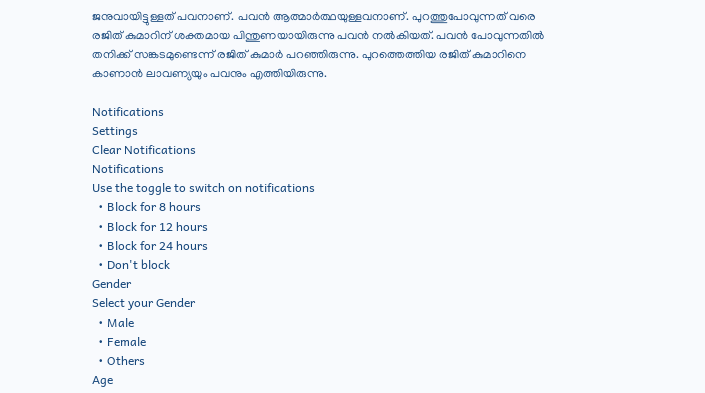ജനുവായിട്ടുള്ളത് പവനാണ്. പവന്‍ ആത്മാര്‍ത്ഥയുള്ളവനാണ്. പുറത്തുപോവുന്നത് വരെ രജിത് കുമാറിന് ശക്തമായ പിന്തുണയായിരുന്നു പവന്‍ നല്‍കിയത്. പവന്‍ പോവുന്നതില്‍ തനിക്ക് സങ്കടമുണ്ടെന്ന് രജിത് കുമാര്‍ പറഞ്ഞിരുന്നു. പുറത്തെത്തിയ രജിത് കുമാറിനെ കാണാന്‍ ലാവണ്യയും പവനും എത്തിയിരുന്നു.

Notifications
Settings
Clear Notifications
Notifications
Use the toggle to switch on notifications
  • Block for 8 hours
  • Block for 12 hours
  • Block for 24 hours
  • Don't block
Gender
Select your Gender
  • Male
  • Female
  • Others
Age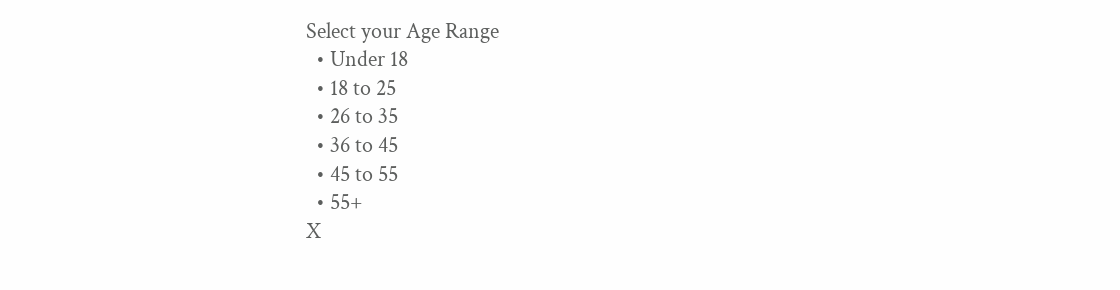Select your Age Range
  • Under 18
  • 18 to 25
  • 26 to 35
  • 36 to 45
  • 45 to 55
  • 55+
X